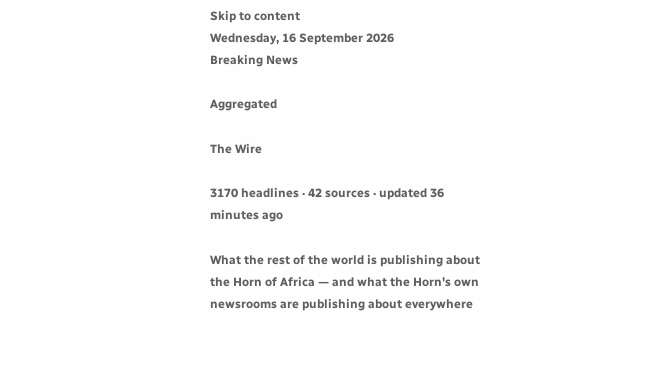Skip to content
Wednesday, 16 September 2026
Breaking News

Aggregated

The Wire

3170 headlines · 42 sources · updated 36 minutes ago

What the rest of the world is publishing about the Horn of Africa — and what the Horn's own newsrooms are publishing about everywhere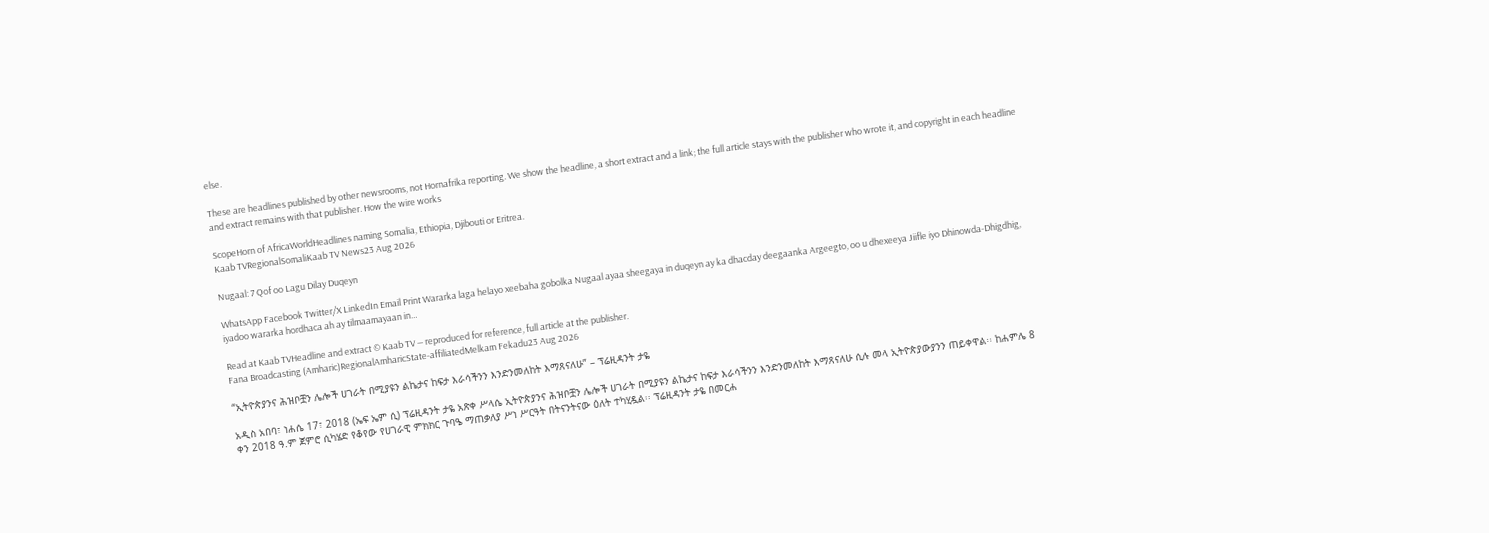else.

These are headlines published by other newsrooms, not Hornafrika reporting. We show the headline, a short extract and a link; the full article stays with the publisher who wrote it, and copyright in each headline and extract remains with that publisher. How the wire works

ScopeHorn of AfricaWorldHeadlines naming Somalia, Ethiopia, Djibouti or Eritrea.
Kaab TVRegionalSomaliKaab TV News23 Aug 2026

Nugaal: 7 Qof oo Lagu Dilay Duqeyn

WhatsApp Facebook Twitter/X LinkedIn Email Print Wararka laga helayo xeebaha gobolka Nugaal ayaa sheegaya in duqeyn ay ka dhacday deegaanka Argeegto, oo u dhexeeya Jiifle iyo Dhinowda-Dhigdhig, iyadoo wararka hordhaca ah ay tilmaamayaan in…

Read at Kaab TVHeadline and extract © Kaab TV — reproduced for reference, full article at the publisher.
Fana Broadcasting (Amharic)RegionalAmharicState-affiliatedMelkam Fekadu23 Aug 2026

“ኢትዮጵያንና ሕዝቦቿን ሌሎች ሀገራት በሚያዩን ልኬታና ከፍታ እራሳችንን እንድንመለከት እማጸናለሁ” – ፕሬዚዳንት ታዬ

አዲስ አበባ፣ ነሐሴ 17፣ 2018 (ኤፍ ኤም ሲ) ፕሬዚዳንት ታዬ አጽቀ ሥላሴ ኢትዮጵያንና ሕዝቦቿን ሌሎች ሀገራት በሚያዩን ልኬታና ከፍታ እራሳችንን እንድንመለከት እማጸናለሁ ሲሉ መላ ኢትዮጵያውያንን ጠይቀዋል፡፡ ከሐምሌ 8 ቀን 2018 ዓ.ም ጀምሮ ሲካሄድ የቆየው የሀገራዊ ምክክር ጉባዔ ማጠቃለያ ሥነ ሥርዓት በትናንትናው ዕለት ተካሂዷል፡፡ ፕሬዚዳንት ታዬ በመርሐ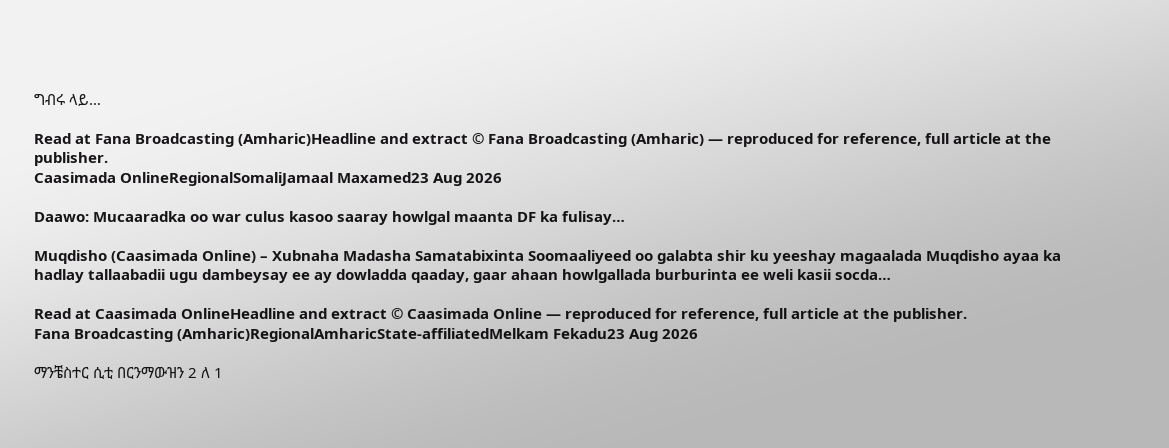ግብሩ ላይ…

Read at Fana Broadcasting (Amharic)Headline and extract © Fana Broadcasting (Amharic) — reproduced for reference, full article at the publisher.
Caasimada OnlineRegionalSomaliJamaal Maxamed23 Aug 2026

Daawo: Mucaaradka oo war culus kasoo saaray howlgal maanta DF ka fulisay…

Muqdisho (Caasimada Online) – Xubnaha Madasha Samatabixinta Soomaaliyeed oo galabta shir ku yeeshay magaalada Muqdisho ayaa ka hadlay tallaabadii ugu dambeysay ee ay dowladda qaaday, gaar ahaan howlgallada burburinta ee weli kasii socda…

Read at Caasimada OnlineHeadline and extract © Caasimada Online — reproduced for reference, full article at the publisher.
Fana Broadcasting (Amharic)RegionalAmharicState-affiliatedMelkam Fekadu23 Aug 2026

ማንቼስተር ሲቲ በርንማውዝን 2 ለ 1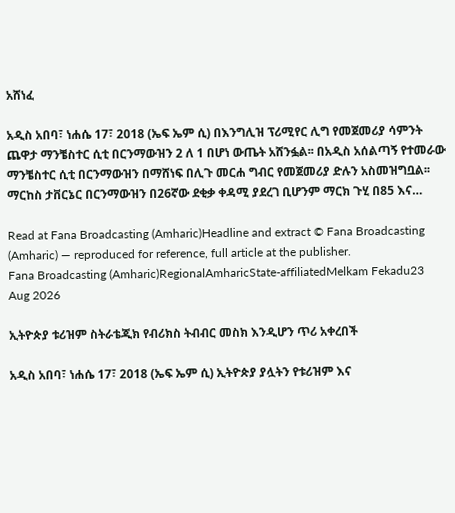አሸነፈ

አዲስ አበባ፣ ነሐሴ 17፣ 2018 (ኤፍ ኤም ሲ) በእንግሊዝ ፕሪሚየር ሊግ የመጀመሪያ ሳምንት ጨዋታ ማንቼስተር ሲቲ በርንማውዝን 2 ለ 1 በሆነ ውጤት አሸንፏል፡፡ በአዲስ አሰልጣኝ የተመራው ማንቼስተር ሲቲ በርንማውዝን በማሸነፍ በሊጉ መርሐ ግብር የመጀመሪያ ድሉን አስመዝግቧል፡፡ ማርከስ ታቨርኔር በርንማውዝን በ26ኛው ደቂቃ ቀዳሚ ያደረገ ቢሆንም ማርክ ጉሂ በ85 እና…

Read at Fana Broadcasting (Amharic)Headline and extract © Fana Broadcasting (Amharic) — reproduced for reference, full article at the publisher.
Fana Broadcasting (Amharic)RegionalAmharicState-affiliatedMelkam Fekadu23 Aug 2026

ኢትዮጵያ ቱሪዝም ስትራቴጂክ የብሪክስ ትብብር መስክ እንዲሆን ጥሪ አቀረበች

አዲስ አበባ፣ ነሐሴ 17፣ 2018 (ኤፍ ኤም ሲ) ኢትዮጵያ ያሏትን የቱሪዝም እና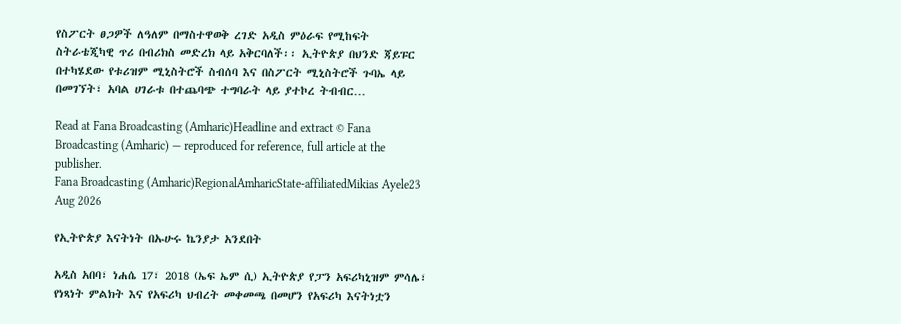የስፖርት ፀጋዎች ለዓለም በማስተዋወቅ ረገድ አዲስ ምዕራፍ የሚከፍት ስትራቴጂካዊ ጥሪ በብሪክስ መድረክ ላይ አቅርባለች፡፡ ኢትዮጵያ በህንድ ጃይፑር በተካሄደው የቱሪዝም ሚኒስትሮች ስብሰባ እና በስፖርት ሚኒስትሮች ጉባኤ ላይ በመገኘት፣ አባል ሀገራቱ በተጨባጭ ተግባራት ላይ ያተኮረ ትብብር…

Read at Fana Broadcasting (Amharic)Headline and extract © Fana Broadcasting (Amharic) — reproduced for reference, full article at the publisher.
Fana Broadcasting (Amharic)RegionalAmharicState-affiliatedMikias Ayele23 Aug 2026

የኢትዮጵያ እናትነት በኡሁሩ ኬንያታ አንደበት

አዲስ አበባ፣ ነሐሴ 17፣ 2018 (ኤፍ ኤም ሲ) ኢትዮጵያ የፓን አፍሪካኒዝም ምሳሌ፣ የነጻነት ምልክት እና የአፍሪካ ህብረት መቀመጫ በመሆን የአፍሪካ እናትነቷን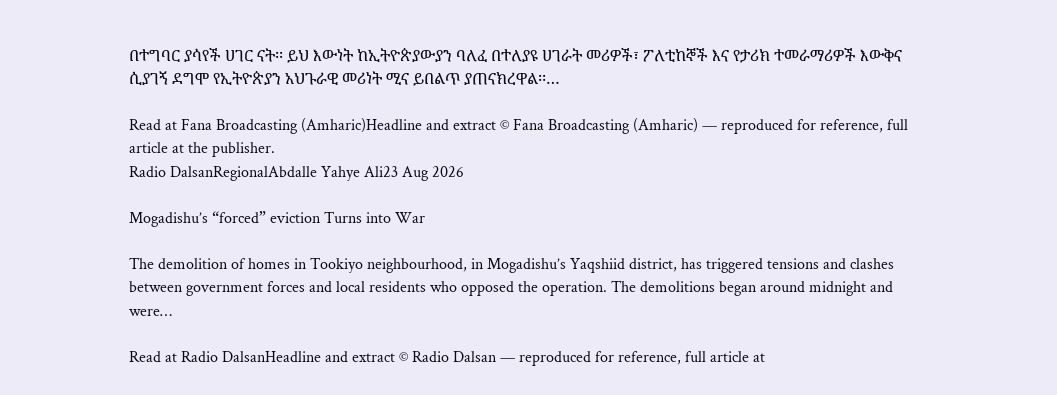በተግባር ያሳየች ሀገር ናት፡፡ ይህ እውነት ከኢትዮጵያውያን ባለፈ በተለያዩ ሀገራት መሪዎች፣ ፖለቲከኞች እና የታሪክ ተመራማሪዎች እውቅና ሲያገኝ ደግሞ የኢትዮጵያን አህጉራዊ መሪነት ሚና ይበልጥ ያጠናክረዋል፡፡…

Read at Fana Broadcasting (Amharic)Headline and extract © Fana Broadcasting (Amharic) — reproduced for reference, full article at the publisher.
Radio DalsanRegionalAbdalle Yahye Ali23 Aug 2026

Mogadishu’s “forced” eviction Turns into War

The demolition of homes in Tookiyo neighbourhood, in Mogadishu’s Yaqshiid district, has triggered tensions and clashes between government forces and local residents who opposed the operation. The demolitions began around midnight and were…

Read at Radio DalsanHeadline and extract © Radio Dalsan — reproduced for reference, full article at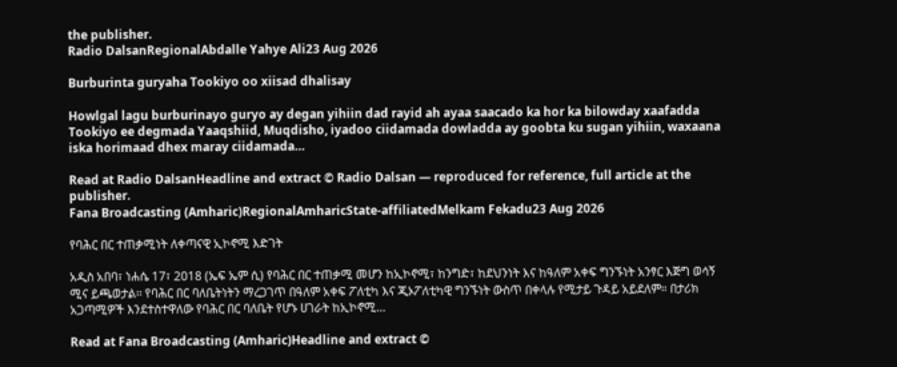the publisher.
Radio DalsanRegionalAbdalle Yahye Ali23 Aug 2026

Burburinta guryaha Tookiyo oo xiisad dhalisay

Howlgal lagu burburinayo guryo ay degan yihiin dad rayid ah ayaa saacado ka hor ka bilowday xaafadda Tookiyo ee degmada Yaaqshiid, Muqdisho, iyadoo ciidamada dowladda ay goobta ku sugan yihiin, waxaana iska horimaad dhex maray ciidamada…

Read at Radio DalsanHeadline and extract © Radio Dalsan — reproduced for reference, full article at the publisher.
Fana Broadcasting (Amharic)RegionalAmharicState-affiliatedMelkam Fekadu23 Aug 2026

የባሕር በር ተጠቃሚነት ለቀጣናዊ ኢኮኖሚ እድገት

አዲስ አበባ፣ ነሐሴ 17፣ 2018 (ኤፍ ኤም ሲ) የባሕር በር ተጠቃሚ መሆን ከኢኮኖሚ፣ ከንግድ፣ ከደህንነት እና ከዓለም አቀፍ ግንኙነት አንፃር እጅግ ወሳኝ ሚና ይጫወታል፡፡ የባሕር በር ባለቤትነትን ማረጋገጥ በዓለም አቀፍ ፖለቲካ እና ጂኦፖለቲካዊ ግንኙነት ውስጥ በቀላሉ የሚታይ ጉዳይ አይደለም። በታሪክ አጋጣሚዎች እንደተስተዋለው የባሕር በር ባለቤት የሆኑ ሀገራት ከኢኮኖሚ…

Read at Fana Broadcasting (Amharic)Headline and extract ©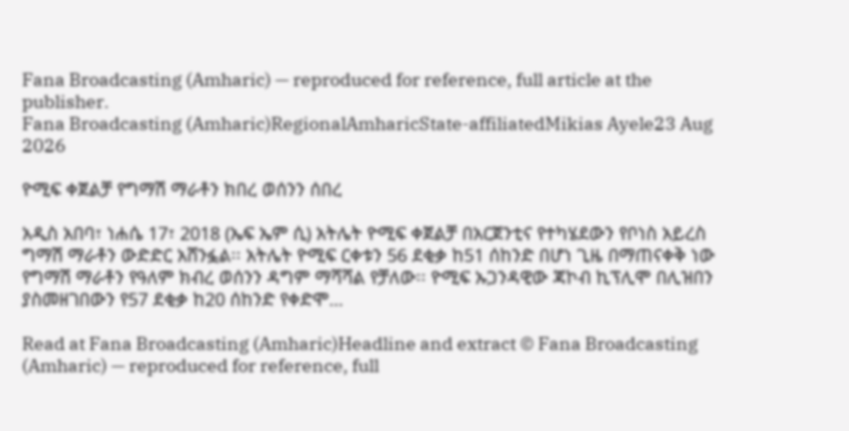Fana Broadcasting (Amharic) — reproduced for reference, full article at the publisher.
Fana Broadcasting (Amharic)RegionalAmharicState-affiliatedMikias Ayele23 Aug 2026

ዮሚፍ ቀጀልቻ የግማሽ ማራቶን ክበረ ወሰንን ሰበረ

አዲስ አበባ፣ ነሐሴ 17፣ 2018 (ኤፍ ኤም ሲ) አትሌት ዮሚፍ ቀጀልቻ በአርጀንቲና የተካሄደውን የቦነስ አይረስ ግማሽ ማራቶን ውድድር አሸንፏል፡፡ አትሌት ዮሚፍ ርቀቱን 56 ደቂቃ ከ51 ሰከንድ በሆነ ጊዜ በማጠናቀቅ ነው የግማሽ ማራቶን የዓለም ክብረ ወሰንን ዳግም ማሻሻል የቻለው፡፡ ዮሚፍ ኡጋንዳዊው ጃኮብ ኪፕሊሞ በሊዝበን ያስመዘገበውን የ57 ደቂቃ ከ20 ሰከንድ የቀድሞ…

Read at Fana Broadcasting (Amharic)Headline and extract © Fana Broadcasting (Amharic) — reproduced for reference, full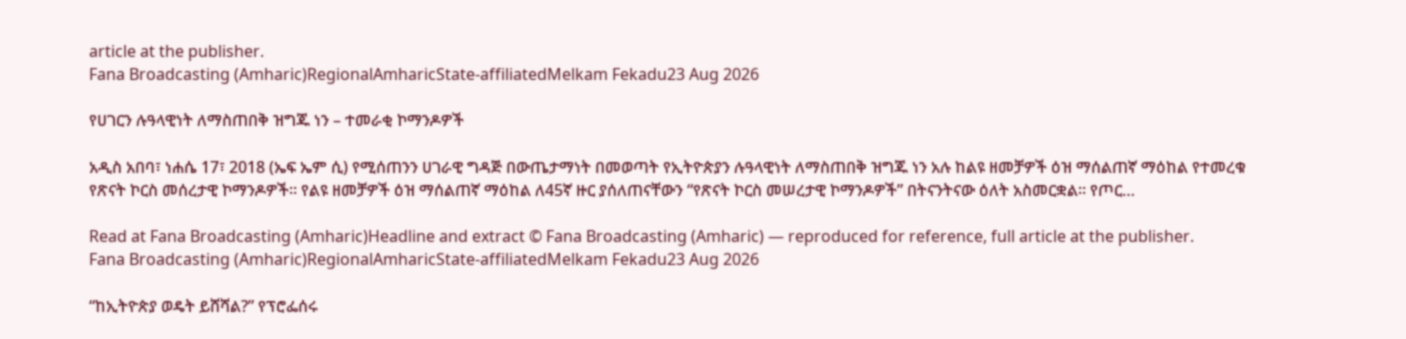article at the publisher.
Fana Broadcasting (Amharic)RegionalAmharicState-affiliatedMelkam Fekadu23 Aug 2026

የሀገርን ሉዓላዊነት ለማስጠበቅ ዝግጁ ነን – ተመራቂ ኮማንዶዎች

አዲስ አበባ፣ ነሐሴ 17፣ 2018 (ኤፍ ኤም ሲ) የሚሰጠንን ሀገራዊ ግዳጅ በውጤታማነት በመወጣት የኢትዮጵያን ሉዓላዊነት ለማስጠበቅ ዝግጁ ነን አሉ ከልዩ ዘመቻዎች ዕዝ ማሰልጠኛ ማዕከል የተመረቁ የጽናት ኮርስ መሰረታዊ ኮማንዶዎች። የልዩ ዘመቻዎች ዕዝ ማሰልጠኛ ማዕከል ለ45ኛ ዙር ያሰለጠናቸውን “የጽናት ኮርስ መሠረታዊ ኮማንዶዎች” በትናንትናው ዕለት አስመርቋል። የጦር…

Read at Fana Broadcasting (Amharic)Headline and extract © Fana Broadcasting (Amharic) — reproduced for reference, full article at the publisher.
Fana Broadcasting (Amharic)RegionalAmharicState-affiliatedMelkam Fekadu23 Aug 2026

“ከኢትዮጵያ ወዴት ይሸሻል?” የፕሮፌሰሩ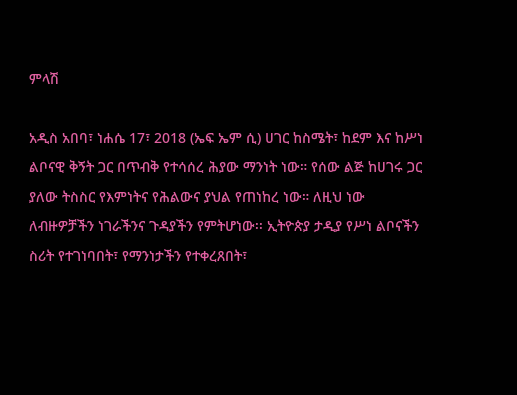ምላሽ

አዲስ አበባ፣ ነሐሴ 17፣ 2018 (ኤፍ ኤም ሲ) ሀገር ከስሜት፣ ከደም እና ከሥነ ልቦናዊ ቅኝት ጋር በጥብቅ የተሳሰረ ሕያው ማንነት ነው። የሰው ልጅ ከሀገሩ ጋር ያለው ትስስር የእምነትና የሕልውና ያህል የጠነከረ ነው። ለዚህ ነው ለብዙዎቻችን ነገራችንና ጉዳያችን የምትሆነው፡፡ ኢትዮጵያ ታዲያ የሥነ ልቦናችን ስሪት የተገነባበት፣ የማንነታችን የተቀረጸበት፣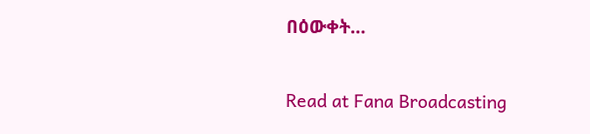በዕውቀት…

Read at Fana Broadcasting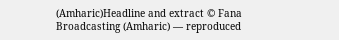(Amharic)Headline and extract © Fana Broadcasting (Amharic) — reproduced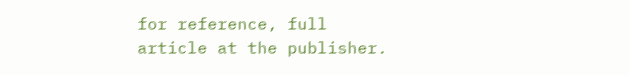for reference, full article at the publisher.